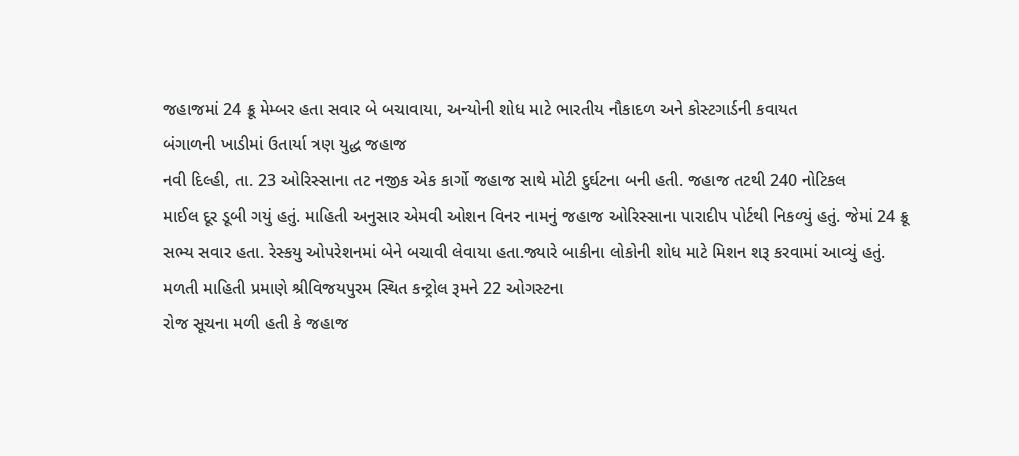જહાજમાં 24 ક્રૂ મેમ્બર હતા સવાર બે બચાવાયા, અન્યોની શોધ માટે ભારતીય નૌકાદળ અને કોસ્ટગાર્ડની કવાયત
બંગાળની ખાડીમાં ઉતાર્યા ત્રણ યુદ્ધ જહાજ
નવી દિલ્હી, તા. 23 ઓરિસ્સાના તટ નજીક એક કાર્ગો જહાજ સાથે મોટી દુર્ઘટના બની હતી. જહાજ તટથી 240 નોટિકલ
માઈલ દૂર ડૂબી ગયું હતું. માહિતી અનુસાર એમવી ઓશન વિનર નામનું જહાજ ઓરિસ્સાના પારાદીપ પોર્ટથી નિકળ્યું હતું. જેમાં 24 ક્રૂ
સભ્ય સવાર હતા. રેસ્કયુ ઓપરેશનમાં બેને બચાવી લેવાયા હતા.જ્યારે બાકીના લોકોની શોધ માટે મિશન શરૂ કરવામાં આવ્યું હતું.
મળતી માહિતી પ્રમાણે શ્રીવિજયપુરમ સ્થિત કન્ટ્રોલ રૂમને 22 ઓગસ્ટના
રોજ સૂચના મળી હતી કે જહાજ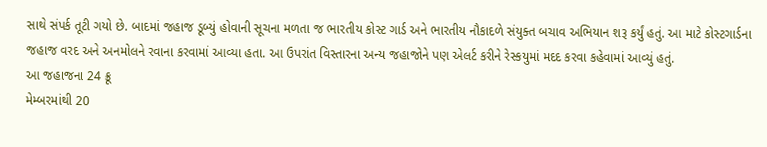સાથે સંપર્ક તૂટી ગયો છે. બાદમાં જહાજ ડૂબ્યું હોવાની સૂચના મળતા જ ભારતીય કોસ્ટ ગાર્ડ અને ભારતીય નૌકાદળે સંયુક્ત બચાવ અભિયાન શરૂ કર્યું હતું. આ માટે કોસ્ટગાર્ડના જહાજ વરદ અને અનમોલને રવાના કરવામાં આવ્યા હતા. આ ઉપરાંત વિસ્તારના અન્ય જહાજોને પણ એલર્ટ કરીને રેસ્કયુમાં મદદ કરવા કહેવામાં આવ્યું હતું.
આ જહાજના 24 ક્રૂ
મેમ્બરમાંથી 20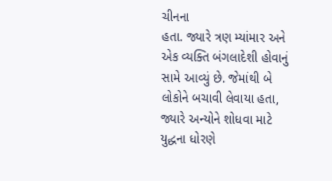ચીનના
હતા. જ્યારે ત્રણ મ્યાંમાર અને એક વ્યક્તિ બંગલાદેશી હોવાનું સામે આવ્યું છે. જેમાંથી બે લોકોને બચાવી લેવાયા હતા, જ્યારે અન્યોને શોધવા માટે યુદ્ધના ધોરણે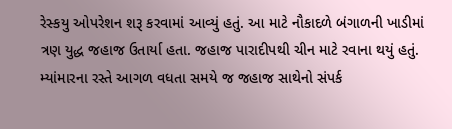રેસ્કયુ ઓપરેશન શરૂ કરવામાં આવ્યું હતું. આ માટે નૌકાદળે બંગાળની ખાડીમાં ત્રણ યુદ્ધ જહાજ ઉતાર્યા હતા. જહાજ પારાદીપથી ચીન માટે રવાના થયું હતું. મ્યાંમારના રસ્તે આગળ વધતા સમયે જ જહાજ સાથેનો સંપર્ક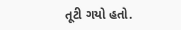તૂટી ગયો હતો.